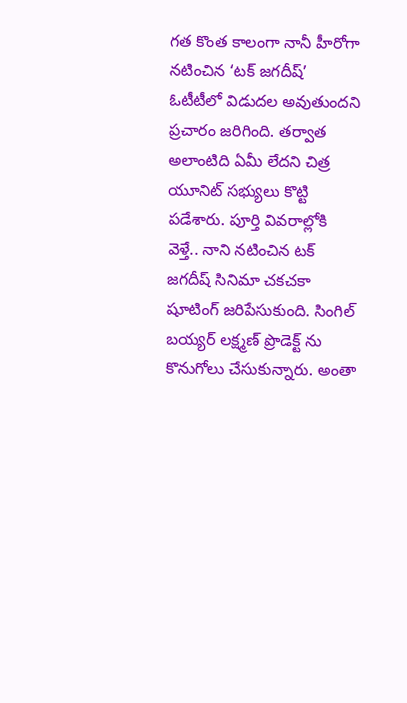గత కొంత కాలంగా నానీ హీరోగా నటించిన ‘టక్ జగదీష్’ ఓటీటీలో విడుదల అవుతుందని ప్రచారం జరిగింది. తర్వాత అలాంటిది ఏమీ లేదని చిత్ర యూనిట్ సభ్యులు కొట్టి పడేశారు. పూర్తి వివరాల్లోకి వెళ్తే.. నాని నటించిన టక్ జగదీష్ సినిమా చకచకా షూటింగ్ జరిపేసుకుంది. సింగిల్ బయ్యర్ లక్ష్మణ్ ప్రొడెక్ట్ ను కొనుగోలు చేసుకున్నారు. అంతా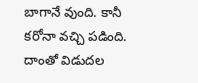బాగానే వుంది. కానీ కరోనా వచ్చి పడింది. దాంతో విడుదల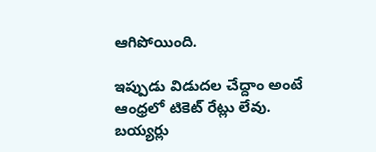ఆగిపోయింది.

ఇప్పుడు విడుదల చేద్దాం అంటే ఆంధ్రలో టికెట్ రేట్లు లేవు. బయ్యర్లు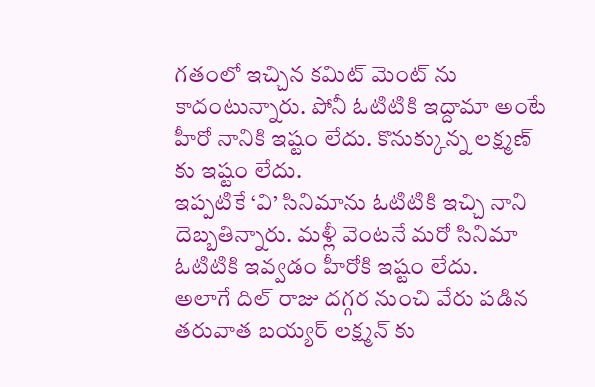గతంలో ఇచ్చిన కమిట్ మెంట్ ను కాదంటున్నారు. పోనీ ఓటిటికి ఇద్దామా అంటే హీరో నానికి ఇష్టం లేదు. కొనుక్కున్న లక్ష్మణ్ కు ఇష్టం లేదు.
ఇప్పటికే ‘వి’ సినిమాను ఓటిటికి ఇచ్చి నాని దెబ్బతిన్నారు. మళ్లీ వెంటనే మరో సినిమా ఓటిటికి ఇవ్వడం హీరోకి ఇష్టం లేదు.
అలాగే దిల్ రాజు దగ్గర నుంచి వేరు పడిన తరువాత బయ్యర్ లక్ష్మన్ కు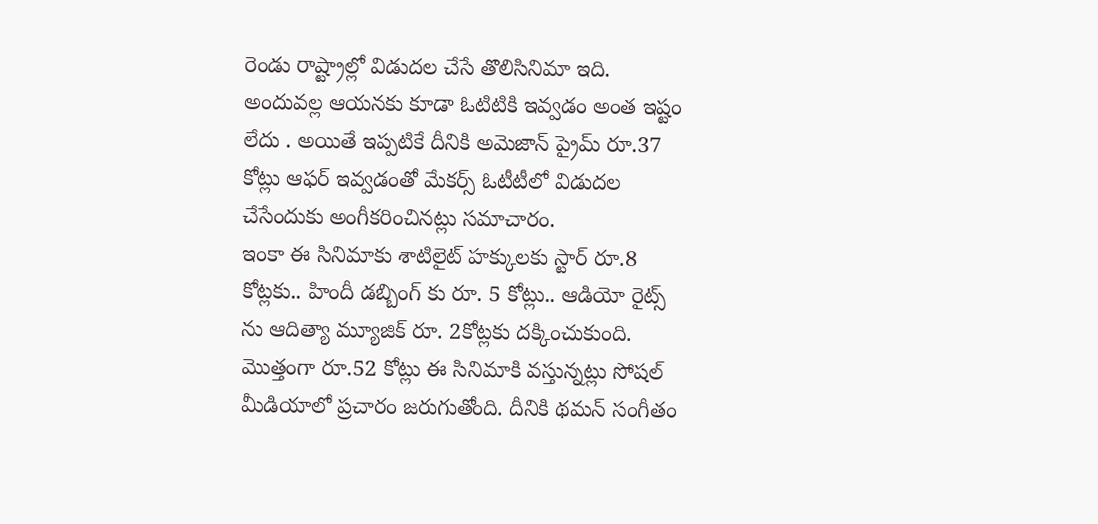రెండు రాష్ట్రాల్లో విడుదల చేసే తొలిసినిమా ఇది. అందువల్ల ఆయనకు కూడా ఓటిటికి ఇవ్వడం అంత ఇష్టం లేదు . అయితే ఇప్పటికే దీనికి అమెజాన్ ప్రైమ్ రూ.37 కోట్లు ఆఫర్ ఇవ్వడంతో మేకర్స్ ఓటీటీలో విడుదల చేసేందుకు అంగీకరించినట్లు సమాచారం.
ఇంకా ఈ సినిమాకు శాటిలైట్ హక్కులకు స్టార్ రూ.8 కోట్లకు.. హిందీ డబ్బింగ్ కు రూ. 5 కోట్లు.. ఆడియో రైట్స్ ను ఆదిత్యా మ్యూజిక్ రూ. 2కోట్లకు దక్కించుకుంది. మొత్తంగా రూ.52 కోట్లు ఈ సినిమాకి వస్తున్నట్లు సోషల్ మీడియాలో ప్రచారం జరుగుతోంది. దీనికి థమన్ సంగీతం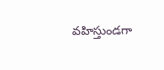వహిస్తుండగా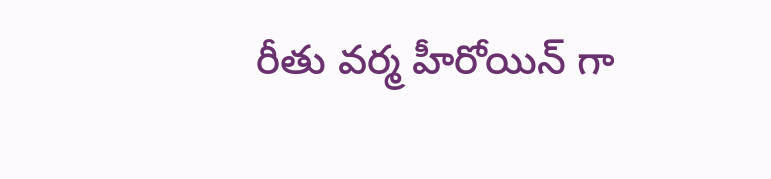రీతు వర్మ హీరోయిన్ గా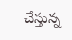చేస్తున్న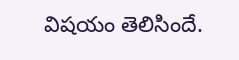విషయం తెలిసిందే.